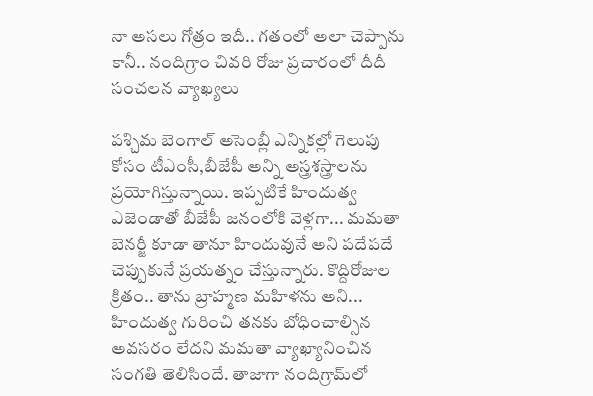నా అసలు గోత్రం ఇదీ.. గతంలో అలా చెప్పాను కానీ.. నందిగ్రాం చివరి రోజు ప్రచారంలో దీదీ సంచలన వ్యాఖ్యలు

పశ్చిమ బెంగాల్ అసెంబ్లీ ఎన్నికల్లో గెలుపు కోసం టీఎంసీ,బీజేపీ అన్ని అస్త్రశస్త్రాలను ప్రయోగిస్తున్నాయి. ఇప్పటికే హిందుత్వ ఎజెండాతో బీజేపీ జనంలోకి వెళ్లగా... మమతా బెనర్జీ కూడా తానూ హిందువునే అని పదేపదే చెప్పుకునే ప్రయత్నం చేస్తున్నారు. కొద్దిరోజుల క్రితం.. తాను బ్రాహ్మణ మహిళను అని... హిందుత్వ గురించి తనకు బోధించాల్సిన అవసరం లేదని మమతా వ్యాఖ్యానించిన సంగతి తెలిసిందే. తాజాగా నందిగ్రామ్‌లో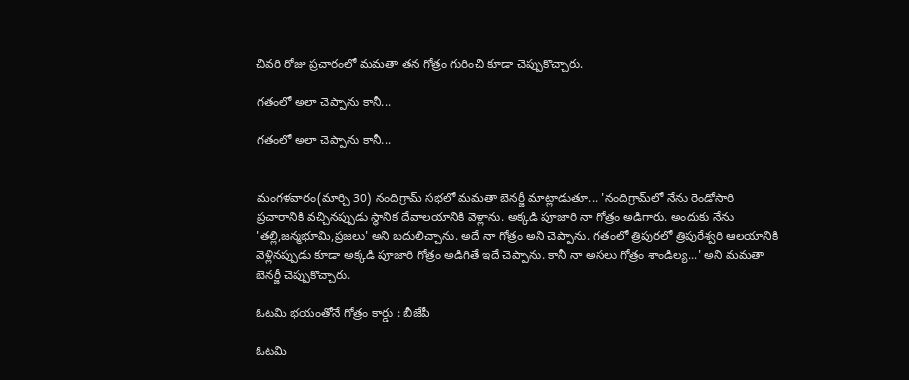చివరి రోజు ప్రచారంలో మమతా తన గోత్రం గురించి కూడా చెప్పుకొచ్చారు.

గతంలో అలా చెప్పాను కానీ...

గతంలో అలా చెప్పాను కానీ...


మంగళవారం(మార్చి 30) నందిగ్రామ్ సభలో మమతా బెనర్జీ మాట్లాడుతూ... 'నందిగ్రామ్‌లో నేను రెండోసారి ప్రచారానికి వచ్చినప్పుడు స్థానిక దేవాలయానికి వెళ్లాను. అక్కడి పూజారి నా గోత్రం అడిగారు. అందుకు నేను 'తల్లి,జన్మభూమి,ప్రజలు' అని బదులిచ్చాను. అదే నా గోత్రం అని చెప్పాను. గతంలో త్రిపురలో త్రిపురేశ్వరి ఆలయానికి వెళ్లినప్పుడు కూడా అక్కడి పూజారి గోత్రం అడిగితే ఇదే చెప్పాను. కానీ నా అసలు గోత్రం శాండిల్య...' అని మమతా బెనర్జీ చెప్పుకొచ్చారు.

ఓటమి భయంతోనే గోత్రం కార్డు : బీజేపీ

ఓటమి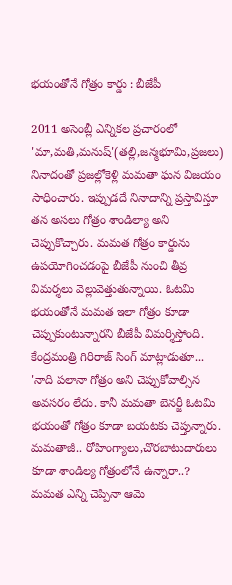భయంతోనే గోత్రం కార్డు : బీజేపీ

2011 అసెంబ్లీ ఎన్నికల ప్రచారంలో 'మా,మతి,మనుష్'(తల్లి,జన్మభూమి,ప్రజలు) నినాదంతో ప్రజల్లోకెళ్లి మమతా ఘన విజయం సాధించారు. ఇప్పుడదే నినాదాన్ని ప్రస్తావిస్తూ తన అసలు గోత్రం శాండిల్యా అని చెప్పుకొచ్చారు. మమత గోత్రం కార్డును ఉపయోగించడంపై బీజేపీ నుంచి తీవ్ర విమర్శలు వెల్లువెత్తుతున్నాయి. ఓటమి భయంతోనే మమత ఇలా గోత్రం కూడా చెప్పుకుంటున్నారని బీజేపీ విమర్శిస్తోంది. కేంద్రమంత్రి గిరిరాజ్ సింగ్ మాట్లాడుతూ... 'నాది పలానా గోత్రం అని చెప్పుకోవాల్సిన అవసరం లేదు. కానీ మమతా బెనర్జీ ఓటమి భయంతో గోత్రం కూడా బయటకు చెప్తున్నారు. మమతాజీ.. రోహింగ్యాలు,చొరబాటుదారులు కూడా శాండిల్య గోత్రంలోనే ఉన్నారా..? మమత ఎన్ని చెప్పినా ఆమె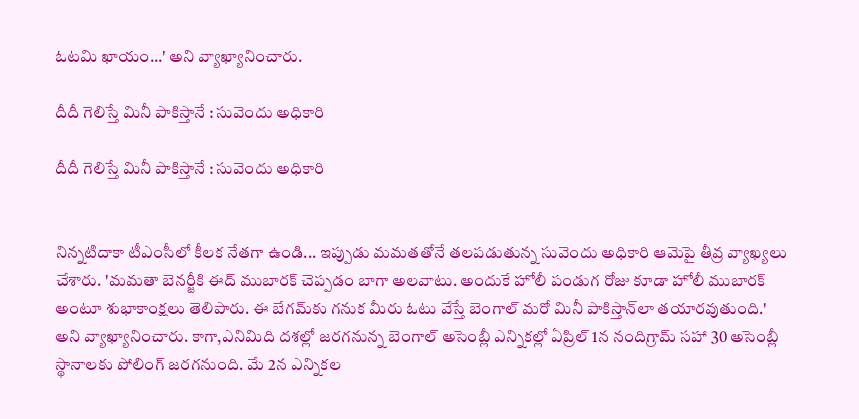ఓటమి ఖాయం...' అని వ్యాఖ్యానించారు.

దీదీ గెలిస్తే మినీ పాకిస్తానే : సువెందు అధికారి

దీదీ గెలిస్తే మినీ పాకిస్తానే : సువెందు అధికారి


నిన్నటిదాకా టీఎంసీలో కీలక నేతగా ఉండి... ఇప్పుడు మమతతోనే తలపడుతున్న సువెందు అధికారి ఆమెపై తీవ్ర వ్యాఖ్యలు చేశారు. 'మమతా బెనర్జీకి ఈద్ ముబారక్ చెప్పడం బాగా అలవాటు. అందుకే హోలీ పండుగ రోజు కూడా హోలీ ముబారక్ అంటూ శుభాకాంక్షలు తెలిపారు. ఈ బేగమ్‌కు గనుక మీరు ఓటు వేస్తే బెంగాల్‌ మరో మినీ పాకిస్తాన్‌లా తయారవుతుంది.' అని వ్యాఖ్యానించారు. కాగా,ఎనిమిది దశల్లో జరగనున్న బెంగాల్ అసెంబ్లీ ఎన్నికల్లో ఏప్రిల్ 1న నందిగ్రామ్ సహా 30 అసెంబ్లీ స్థానాలకు పోలింగ్ జరగనుంది. మే 2న ఎన్నికల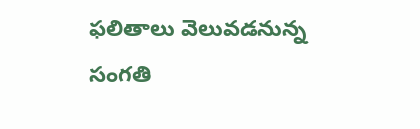ఫలితాలు వెలువడనున్న సంగతి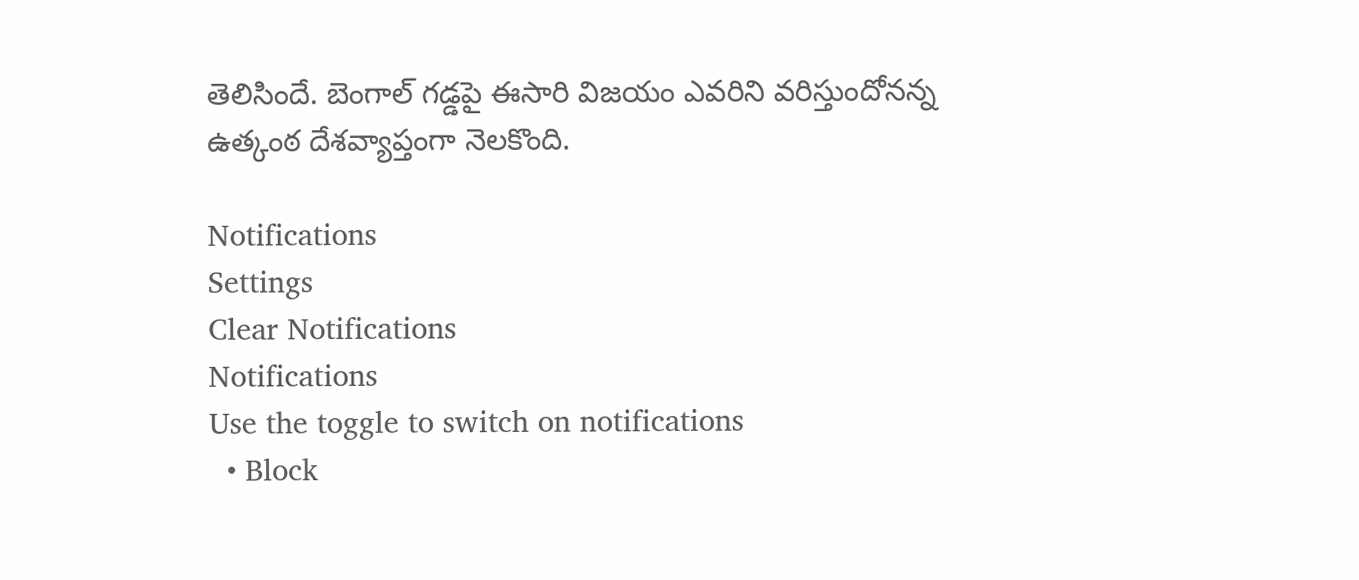తెలిసిందే. బెంగాల్ గడ్డపై ఈసారి విజయం ఎవరిని వరిస్తుందోనన్న ఉత్కంఠ దేశవ్యాప్తంగా నెలకొంది.

Notifications
Settings
Clear Notifications
Notifications
Use the toggle to switch on notifications
  • Block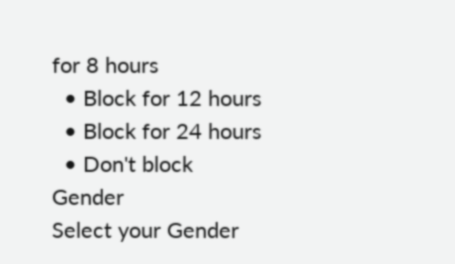for 8 hours
  • Block for 12 hours
  • Block for 24 hours
  • Don't block
Gender
Select your Gender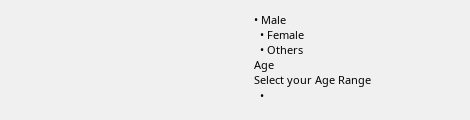• Male
  • Female
  • Others
Age
Select your Age Range
  •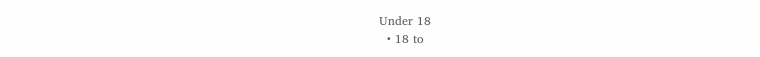Under 18
  • 18 to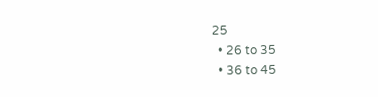25
  • 26 to 35
  • 36 to 45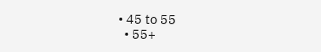• 45 to 55
  • 55+